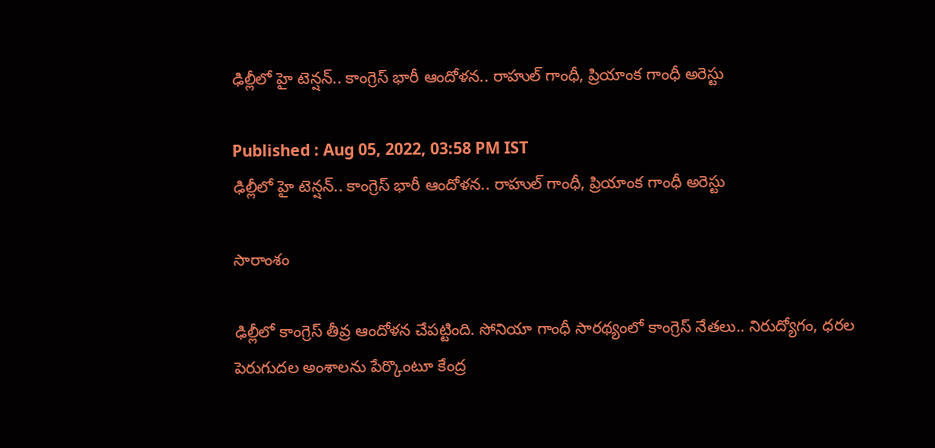ఢిల్లీలో హై టెన్షన్.. కాంగ్రెస్ భారీ ఆందోళన.. రాహుల్ గాంధీ, ప్రియాంక గాంధీ అరెస్టు

Published : Aug 05, 2022, 03:58 PM IST
ఢిల్లీలో హై టెన్షన్.. కాంగ్రెస్ భారీ ఆందోళన.. రాహుల్ గాంధీ, ప్రియాంక గాంధీ అరెస్టు

సారాంశం

ఢిల్లీలో కాంగ్రెస్ తీవ్ర ఆందోళన చేపట్టింది. సోనియా గాంధీ సారథ్యంలో కాంగ్రెస్ నేతలు.. నిరుద్యోగం, ధరల పెరుగుదల అంశాలను పేర్కొంటూ కేంద్ర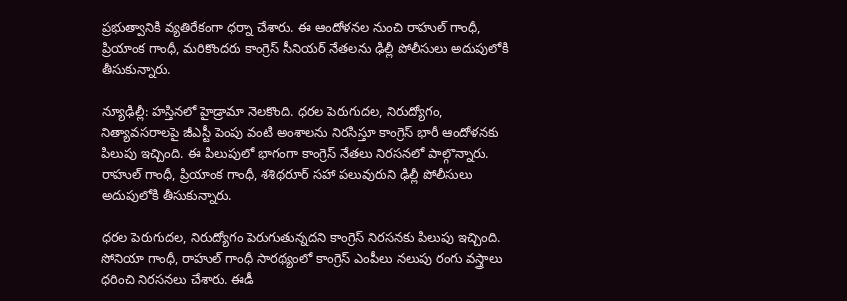ప్రభుత్వానికి వ్యతిరేకంగా ధర్నా చేశారు. ఈ ఆందోళనల నుంచి రాహుల్ గాంధీ, ప్రియాంక గాంధీ, మరికొందరు కాంగ్రెస్ సీనియర్ నేతలను ఢిల్లీ పోలీసులు అదుపులోకి తీసుకున్నారు.

న్యూఢిల్లీ: హస్తినలో హైడ్రామా నెలకొంది. ధరల పెరుగుదల, నిరుద్యోగం, నిత్యావసరాలపై జీఎస్టీ పెంపు వంటి అంశాలను నిరసిస్తూ కాంగ్రెస్ భారీ ఆందోళనకు పిలుపు ఇచ్చింది. ఈ పిలుపులో భాగంగా కాంగ్రెస్ నేతలు నిరసనలో పాల్గొన్నారు. రాహుల్ గాంధీ, ప్రియాంక గాంధీ, శశిథరూర్ సహా పలువురుని ఢిల్లీ పోలీసులు అదుపులోకి తీసుకున్నారు.

ధరల పెరుగుదల, నిరుద్యోగం పెరుగుతున్నదని కాంగ్రెస్ నిరసనకు పిలుపు ఇచ్చింది. సోనియా గాంధీ, రాహుల్ గాంధీ సారథ్యంలో కాంగ్రెస్ ఎంపీలు నలుపు రంగు వస్త్రాలు ధరించి నిరసనలు చేశారు. ఈడీ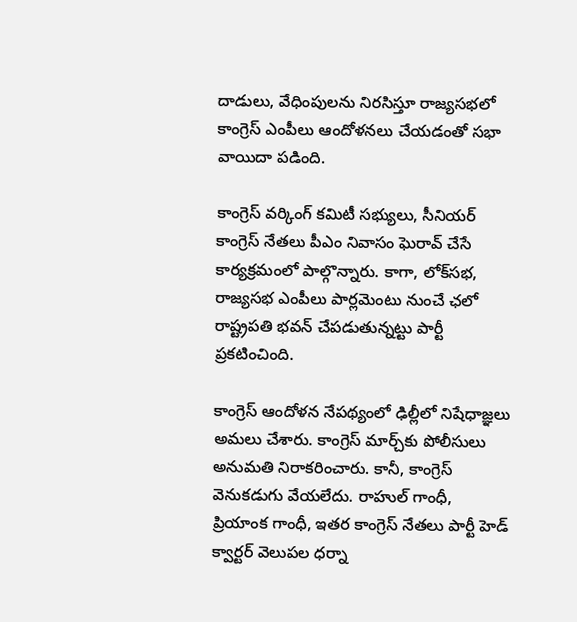దాడులు, వేధింపులను నిరసిస్తూ రాజ్యసభలో కాంగ్రెస్ ఎంపీలు ఆందోళనలు చేయడంతో సభా వాయిదా పడింది.

కాంగ్రెస్ వర్కింగ్ కమిటీ సభ్యులు, సీనియర్ కాంగ్రెస్ నేతలు పీఎం నివాసం ఘెరావ్ చేసే కార్యక్రమంలో పాల్గొన్నారు. కాగా, లోక్‌సభ, రాజ్యసభ ఎంపీలు పార్లమెంటు నుంచే ఛలో రాష్ట్రపతి భవన్ చేపడుతున్నట్టు పార్టీ ప్రకటించింది.

కాంగ్రెస్ ఆందోళన నేపథ్యంలో ఢిల్లీలో నిషేధాజ్ఞలు అమలు చేశారు. కాంగ్రెస్ మార్చ్‌కు పోలీసులు అనుమతి నిరాకరించారు. కానీ, కాంగ్రెస్ వెనుకడుగు వేయలేదు. రాహుల్ గాంధీ, ప్రియాంక గాంధీ, ఇతర కాంగ్రెస్ నేతలు పార్టీ హెడ్ క్వార్టర్ వెలుపల ధర్నా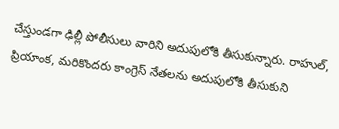చేస్తుండగా ఢిల్లీ పోలీసులు వారిని అదుపులోకి తీసుకున్నారు. రాహుల్, ప్రియాంక, మరికొందరు కాంగ్రెస్ నేతలను అదుపులోకి తీసుకుని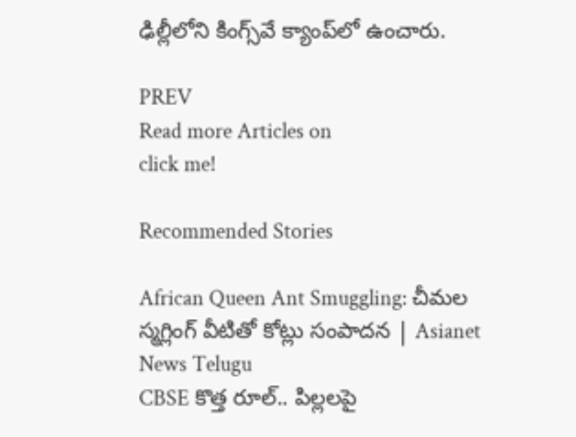ఢిల్లీలోని కింగ్స్‌వే క్యాంప్‌లో ఉంచారు.

PREV
Read more Articles on
click me!

Recommended Stories

African Queen Ant Smuggling: చీమల స్మగ్లింగ్ వీటితో కోట్లు సంపాదన | Asianet News Telugu
CBSE కొత్త రూల్.. పిల్లలపై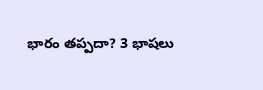భారం తప్పదా? 3 భాషలు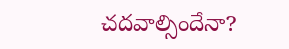చదవాల్సిందేనా?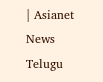| Asianet News Telugu